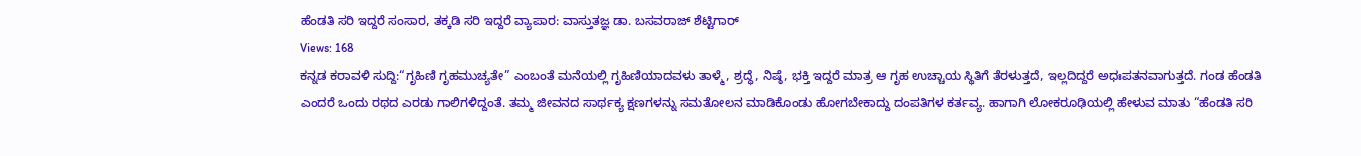ಹೆಂಡತಿ ಸರಿ ಇದ್ದರೆ ಸಂಸಾರ, ತಕ್ಕಡಿ ಸರಿ ಇದ್ದರೆ ವ್ಯಾಪಾರ: ವಾಸ್ತುತಜ್ಞ ಡಾ. ಬಸವರಾಜ್ ಶೆಟ್ಟಿಗಾರ್
Views: 168
ಕನ್ನಡ ಕರಾವಳಿ ಸುದ್ದಿ:“ಗೃಹಿಣಿ ಗೃಹಮುಚ್ಯತೇ” ಎಂಬಂತೆ ಮನೆಯಲ್ಲಿ ಗೃಹಿಣಿಯಾದವಳು ತಾಳ್ಮೆ, ಶ್ರದ್ಧೆ, ನಿಷ್ಠೆ, ಭಕ್ತಿ ಇದ್ದರೆ ಮಾತ್ರ ಆ ಗೃಹ ಉಚ್ಚಾಯ ಸ್ಥಿತಿಗೆ ತೆರಳುತ್ತದೆ, ಇಲ್ಲದಿದ್ದರೆ ಅಧಃಪತನವಾಗುತ್ತದೆ. ಗಂಡ ಹೆಂಡತಿ ಎಂದರೆ ಒಂದು ರಥದ ಎರಡು ಗಾಲಿಗಳಿದ್ದಂತೆ. ತಮ್ಮ ಜೀವನದ ಸಾರ್ಥಕ್ಯ ಕ್ಷಣಗಳನ್ನು ಸಮತೋಲನ ಮಾಡಿಕೊಂಡು ಹೋಗಬೇಕಾದ್ದು ದಂಪತಿಗಳ ಕರ್ತವ್ಯ. ಹಾಗಾಗಿ ಲೋಕರೂಢಿಯಲ್ಲಿ ಹೇಳುವ ಮಾತು “ಹೆಂಡತಿ ಸರಿ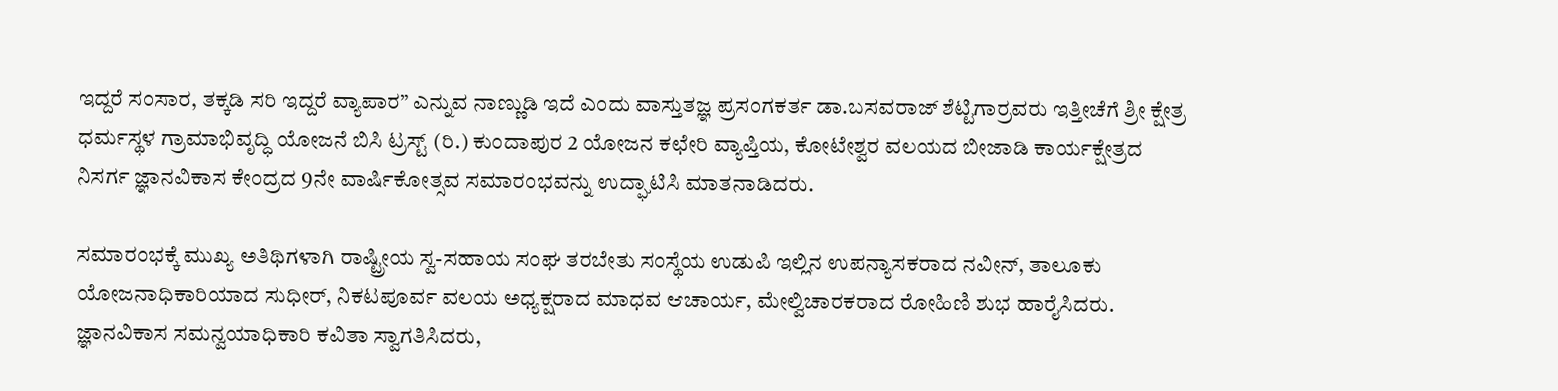ಇದ್ದರೆ ಸಂಸಾರ, ತಕ್ಕಡಿ ಸರಿ ಇದ್ದರೆ ವ್ಯಾಪಾರ” ಎನ್ನುವ ನಾಣ್ಣುಡಿ ಇದೆ ಎಂದು ವಾಸ್ತುತಜ್ಞ ಪ್ರಸಂಗಕರ್ತ ಡಾ.ಬಸವರಾಜ್ ಶೆಟ್ಟಿಗಾರ್ರವರು ಇತ್ತೀಚೆಗೆ ಶ್ರೀ ಕ್ಷೇತ್ರ ಧರ್ಮಸ್ಥಳ ಗ್ರಾಮಾಭಿವೃದ್ಧಿ ಯೋಜನೆ ಬಿಸಿ ಟ್ರಸ್ಟ್ (ರಿ.) ಕುಂದಾಪುರ 2 ಯೋಜನ ಕಛೇರಿ ವ್ಯಾಪ್ತಿಯ, ಕೋಟೇಶ್ವರ ವಲಯದ ಬೀಜಾಡಿ ಕಾರ್ಯಕ್ಷೇತ್ರದ ನಿಸರ್ಗ ಜ್ಞಾನವಿಕಾಸ ಕೇಂದ್ರದ 9ನೇ ವಾರ್ಷಿಕೋತ್ಸವ ಸಮಾರಂಭವನ್ನು ಉದ್ಘಾಟಿಸಿ ಮಾತನಾಡಿದರು.

ಸಮಾರಂಭಕ್ಕೆ ಮುಖ್ಯ ಅತಿಥಿಗಳಾಗಿ ರಾಷ್ಟ್ರೀಯ ಸ್ವ-ಸಹಾಯ ಸಂಘ ತರಬೇತು ಸಂಸ್ಥೆಯ ಉಡುಪಿ ಇಲ್ಲಿನ ಉಪನ್ಯಾಸಕರಾದ ನವೀನ್, ತಾಲೂಕು ಯೋಜನಾಧಿಕಾರಿಯಾದ ಸುಧೀರ್, ನಿಕಟಪೂರ್ವ ವಲಯ ಅಧ್ಯಕ್ಷರಾದ ಮಾಧವ ಆಚಾರ್ಯ, ಮೇಲ್ವಿಚಾರಕರಾದ ರೋಹಿಣಿ ಶುಭ ಹಾರೈಸಿದರು. ಜ್ಞಾನವಿಕಾಸ ಸಮನ್ವಯಾಧಿಕಾರಿ ಕವಿತಾ ಸ್ವಾಗತಿಸಿದರು,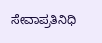ಸೇವಾಪ್ರತಿನಿಧಿ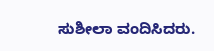ಸುಶೀಲಾ ವಂದಿಸಿದರು.